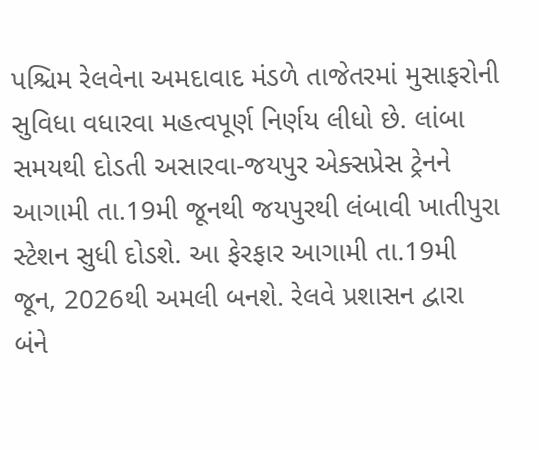પશ્ચિમ રેલવેના અમદાવાદ મંડળે તાજેતરમાં મુસાફરોની સુવિધા વધારવા મહત્વપૂર્ણ નિર્ણય લીધો છે. લાંબા સમયથી દોડતી અસારવા-જયપુર એક્સપ્રેસ ટ્રેનને આગામી તા.19મી જૂનથી જયપુરથી લંબાવી ખાતીપુરા સ્ટેશન સુધી દોડશે. આ ફેરફાર આગામી તા.19મી જૂન, 2026થી અમલી બનશે. રેલવે પ્રશાસન દ્વારા બંને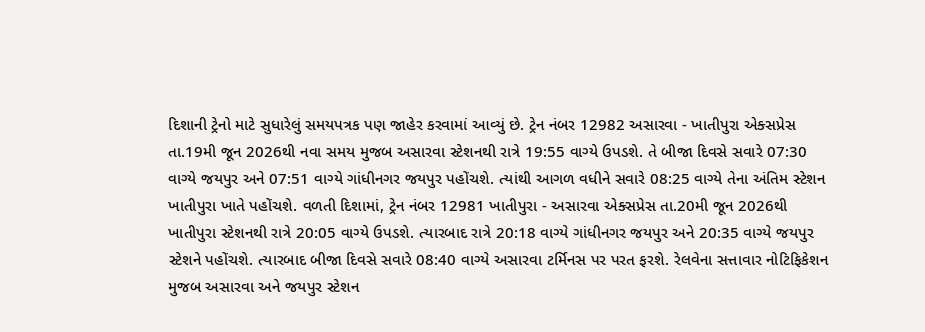દિશાની ટ્રેનો માટે સુધારેલું સમયપત્રક પણ જાહેર કરવામાં આવ્યું છે. ટ્રેન નંબર 12982 અસારવા - ખાતીપુરા એક્સપ્રેસ તા.19મી જૂન 2026થી નવા સમય મુજબ અસારવા સ્ટેશનથી રાત્રે 19:55 વાગ્યે ઉપડશે. તે બીજા દિવસે સવારે 07:30 વાગ્યે જયપુર અને 07:51 વાગ્યે ગાંધીનગર જયપુર પહોંચશે. ત્યાંથી આગળ વધીને સવારે 08:25 વાગ્યે તેના અંતિમ સ્ટેશન ખાતીપુરા ખાતે પહોંચશે. વળતી દિશામાં, ટ્રેન નંબર 12981 ખાતીપુરા - અસારવા એક્સપ્રેસ તા.20મી જૂન 2026થી ખાતીપુરા સ્ટેશનથી રાત્રે 20:05 વાગ્યે ઉપડશે. ત્યારબાદ રાત્રે 20:18 વાગ્યે ગાંધીનગર જયપુર અને 20:35 વાગ્યે જયપુર સ્ટેશને પહોંચશે. ત્યારબાદ બીજા દિવસે સવારે 08:40 વાગ્યે અસારવા ટર્મિનસ પર પરત ફરશે. રેલવેના સત્તાવાર નોટિફિકેશન મુજબ અસારવા અને જયપુર સ્ટેશન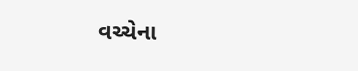વચ્ચેના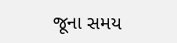જૂના સમય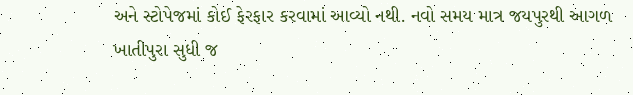અને સ્ટોપેજમાં કોઈ ફેરફાર કરવામાં આવ્યો નથી. નવો સમય માત્ર જયપુરથી આગળ ખાતીપુરા સુધી જ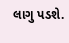લાગુ પડશે.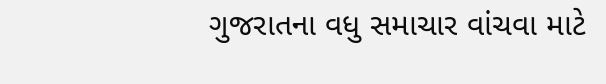ગુજરાતના વધુ સમાચાર વાંચવા માટે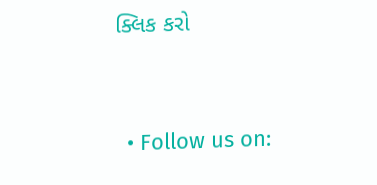ક્લિક કરો


  • Follow us on: